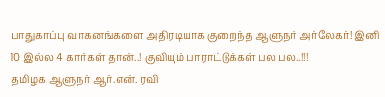பாதுகாப்பு வாகனங்களை அதிரடியாக குறைந்த ஆளுநர் அர்லேகர்! இனி 10 இல்ல 4 கார்கள் தான்..! குவியும் பாராட்டுக்கள் பல பல..!!!
தமிழக ஆளுநர் ஆர்.என். ரவி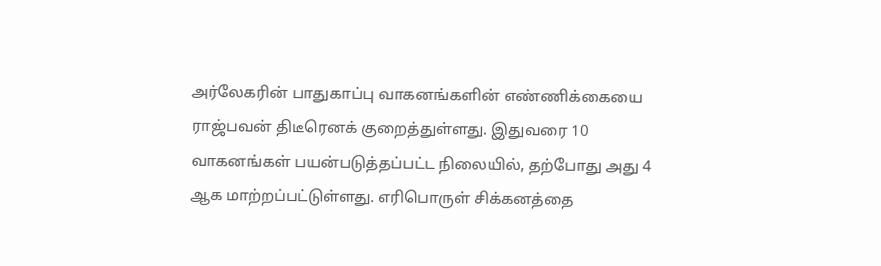அர்லேகரின் பாதுகாப்பு வாகனங்களின் எண்ணிக்கையை ராஜ்பவன் திடீரெனக் குறைத்துள்ளது. இதுவரை 10 வாகனங்கள் பயன்படுத்தப்பட்ட நிலையில், தற்போது அது 4 ஆக மாற்றப்பட்டுள்ளது. எரிபொருள் சிக்கனத்தை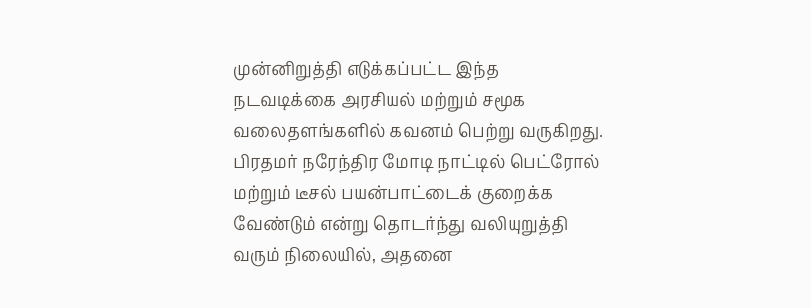முன்னிறுத்தி எடுக்கப்பட்ட இந்த நடவடிக்கை அரசியல் மற்றும் சமூக வலைதளங்களில் கவனம் பெற்று வருகிறது.
பிரதமர் நரேந்திர மோடி நாட்டில் பெட்ரோல் மற்றும் டீசல் பயன்பாட்டைக் குறைக்க வேண்டும் என்று தொடர்ந்து வலியுறுத்தி வரும் நிலையில், அதனை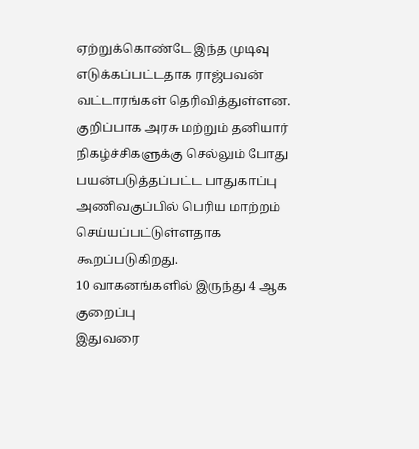ஏற்றுக்கொண்டே இந்த முடிவு எடுக்கப்பட்டதாக ராஜ்பவன் வட்டாரங்கள் தெரிவித்துள்ளன. குறிப்பாக அரசு மற்றும் தனியார் நிகழ்ச்சிகளுக்கு செல்லும் போது பயன்படுத்தப்பட்ட பாதுகாப்பு அணிவகுப்பில் பெரிய மாற்றம் செய்யப்பட்டுள்ளதாக கூறப்படுகிறது.
10 வாகனங்களில் இருந்து 4 ஆக குறைப்பு
இதுவரை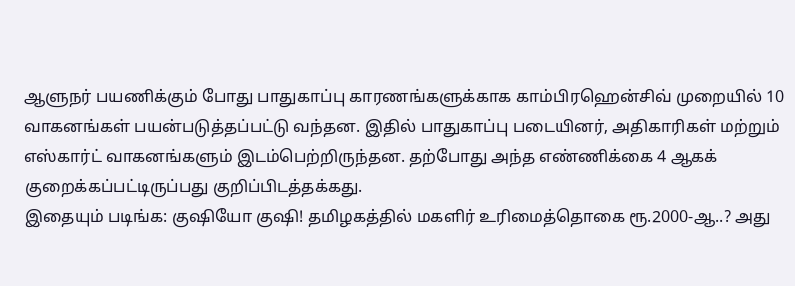ஆளுநர் பயணிக்கும் போது பாதுகாப்பு காரணங்களுக்காக காம்பிரஹென்சிவ் முறையில் 10 வாகனங்கள் பயன்படுத்தப்பட்டு வந்தன. இதில் பாதுகாப்பு படையினர், அதிகாரிகள் மற்றும் எஸ்கார்ட் வாகனங்களும் இடம்பெற்றிருந்தன. தற்போது அந்த எண்ணிக்கை 4 ஆகக் குறைக்கப்பட்டிருப்பது குறிப்பிடத்தக்கது.
இதையும் படிங்க: குஷியோ குஷி! தமிழகத்தில் மகளிர் உரிமைத்தொகை ரூ.2000-ஆ..? அது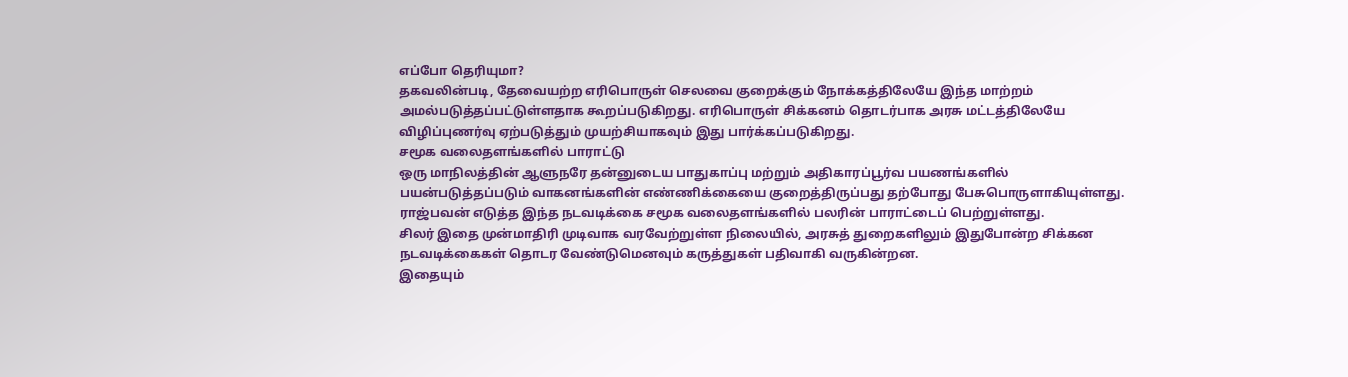எப்போ தெரியுமா?
தகவலின்படி, தேவையற்ற எரிபொருள் செலவை குறைக்கும் நோக்கத்திலேயே இந்த மாற்றம் அமல்படுத்தப்பட்டுள்ளதாக கூறப்படுகிறது. எரிபொருள் சிக்கனம் தொடர்பாக அரசு மட்டத்திலேயே விழிப்புணர்வு ஏற்படுத்தும் முயற்சியாகவும் இது பார்க்கப்படுகிறது.
சமூக வலைதளங்களில் பாராட்டு
ஒரு மாநிலத்தின் ஆளுநரே தன்னுடைய பாதுகாப்பு மற்றும் அதிகாரப்பூர்வ பயணங்களில் பயன்படுத்தப்படும் வாகனங்களின் எண்ணிக்கையை குறைத்திருப்பது தற்போது பேசுபொருளாகியுள்ளது. ராஜ்பவன் எடுத்த இந்த நடவடிக்கை சமூக வலைதளங்களில் பலரின் பாராட்டைப் பெற்றுள்ளது.
சிலர் இதை முன்மாதிரி முடிவாக வரவேற்றுள்ள நிலையில், அரசுத் துறைகளிலும் இதுபோன்ற சிக்கன நடவடிக்கைகள் தொடர வேண்டுமெனவும் கருத்துகள் பதிவாகி வருகின்றன.
இதையும்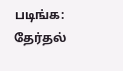படிங்க: தேர்தல்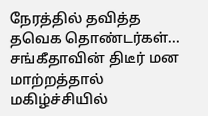நேரத்தில் தவித்த தவெக தொண்டர்கள்... சங்கீதாவின் திடீர் மன மாற்றத்தால் மகிழ்ச்சியில்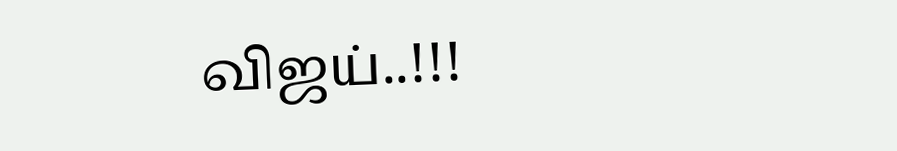விஜய்..!!!